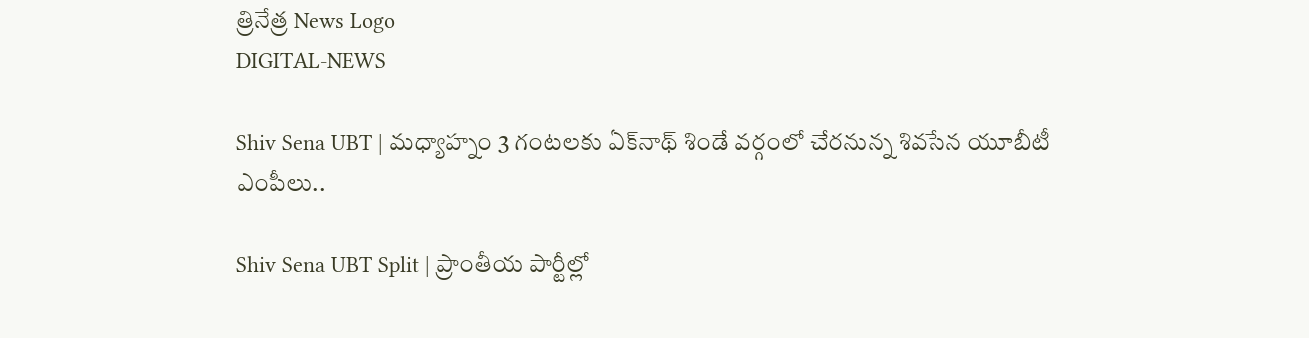త్రినేత్ర News Logo
DIGITAL-NEWS

Shiv Sena UBT | మ‌ధ్యాహ్నం 3 గంట‌ల‌కు ఏక్‌నాథ్ శిండే వ‌ర్గంలో చేర‌నున్న శివ‌సేన‌ యూబీటీ ఎంపీలు..

Shiv Sena UBT Split | ప్రాంతీయ పార్టీల్లో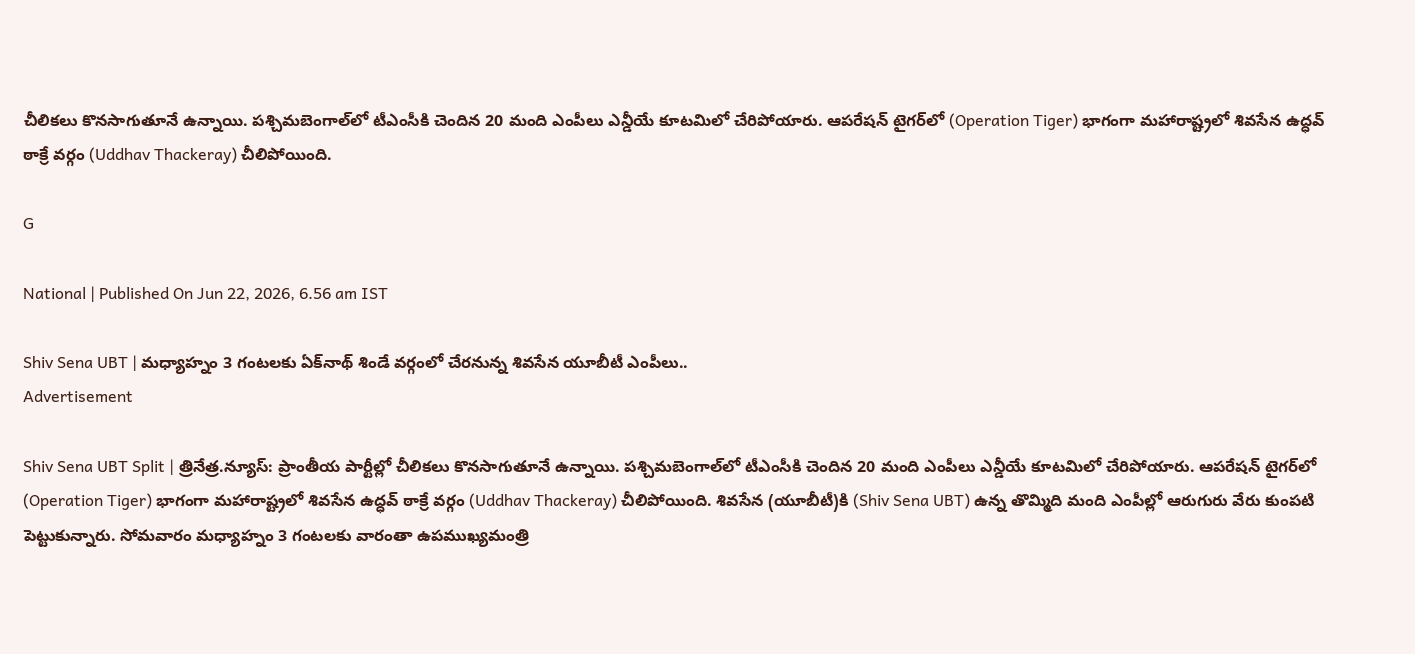చీలిక‌లు కొన‌సాగుతూనే ఉన్నాయి. ప‌శ్చిమ‌బెంగాల్‌లో టీఎంసీకి చెందిన 20 మంది ఎంపీలు ఎన్డీయే కూట‌మిలో చేరిపోయారు. ఆప‌రేష‌న్ టైగ‌ర్‌లో (Operation Tiger) భాగంగా మ‌హారాష్ట్ర‌లో శివసేన ఉద్ధ‌వ్ ఠాక్రే వ‌ర్గం (Uddhav Thackeray) చీలిపోయింది.

G

National | Published On Jun 22, 2026, 6.56 am IST

Shiv Sena UBT | మ‌ధ్యాహ్నం 3 గంట‌ల‌కు ఏక్‌నాథ్ శిండే వ‌ర్గంలో చేర‌నున్న శివ‌సేన‌ యూబీటీ ఎంపీలు..
Advertisement

Shiv Sena UBT Split | త్రినేత్ర.న్యూస్: ప్రాంతీయ పార్టీల్లో చీలిక‌లు కొన‌సాగుతూనే ఉన్నాయి. ప‌శ్చిమ‌బెంగాల్‌లో టీఎంసీకి చెందిన 20 మంది ఎంపీలు ఎన్డీయే కూట‌మిలో చేరిపోయారు. ఆప‌రేష‌న్ టైగ‌ర్‌లో (Operation Tiger) భాగంగా మ‌హారాష్ట్ర‌లో శివసేన ఉద్ధ‌వ్ ఠాక్రే వ‌ర్గం (Uddhav Thackeray) చీలిపోయింది. శివ‌సేన (యూబీటీ)కి (Shiv Sena UBT) ఉన్న తొమ్మిది మంది ఎంపీల్లో ఆరుగురు వేరు కుంప‌టి పెట్టుకున్నారు. సోమ‌వారం మ‌ధ్యాహ్నం 3 గంట‌ల‌కు వారంతా ఉప‌ముఖ్య‌మంత్రి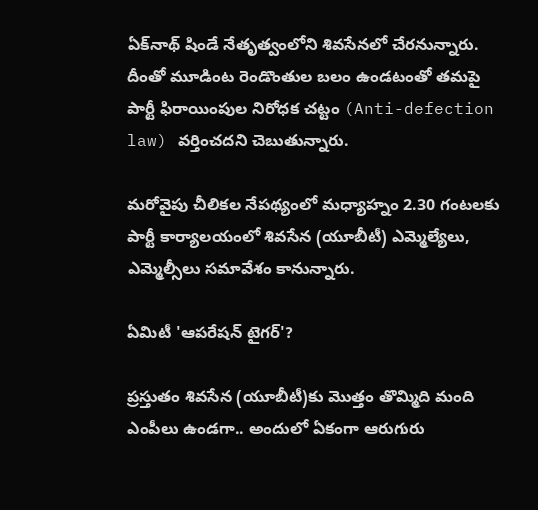ఏక్‌నాథ్ షిండే నేతృత్వంలోని శివ‌సేన‌లో చేర‌నున్నారు. దీంతో మూడింట రెండొంతుల బ‌లం ఉండ‌టంతో తమపై పార్టీ ఫిరాయింపుల నిరోధక చట్టం (Anti-defection law) వర్తించదని చెబుతున్నారు.

మ‌రోవైపు చీలిక‌ల నేప‌థ్యంలో మ‌ధ్యాహ్నం 2.30 గంట‌ల‌కు పార్టీ కార్యాల‌యంలో శివ‌సేన (యూబీటీ) ఎమ్మెల్యేలు, ఎమ్మెల్సీలు స‌మావేశం కానున్నారు.

ఏమిటీ 'ఆపరేషన్ టైగర్'?

ప్రస్తుతం శివసేన (యూబీటీ)కు మొత్తం తొమ్మిది మంది ఎంపీలు ఉండగా.. అందులో ఏకంగా ఆరుగురు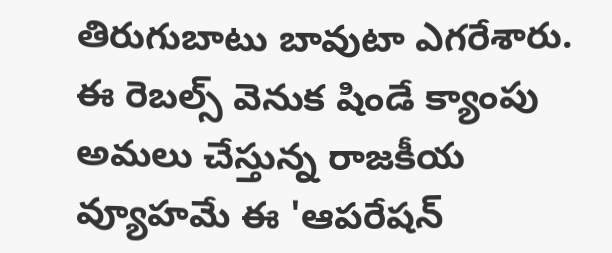తిరుగుబాటు బావుటా ఎగరేశారు. ఈ రెబల్స్ వెనుక షిండే క్యాంపు అమలు చేస్తున్న రాజకీయ వ్యూహమే ఈ 'ఆపరేషన్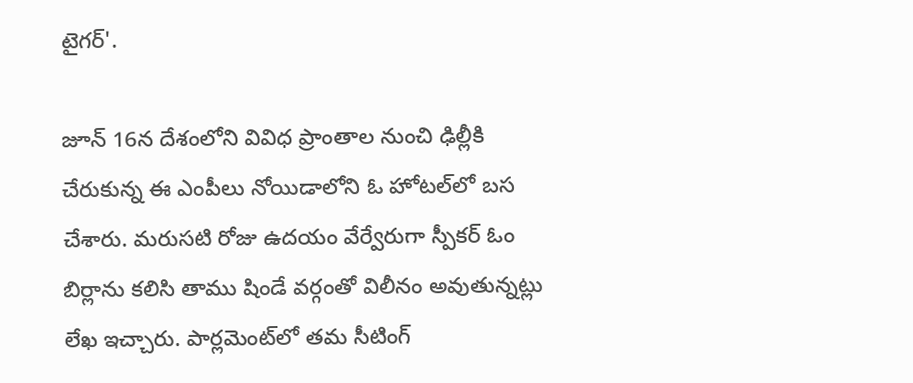టైగర్'.

జూన్ 16న దేశంలోని వివిధ ప్రాంతాల నుంచి ఢిల్లీకి చేరుకున్న ఈ ఎంపీలు నోయిడాలోని ఓ హోటల్‌లో బస చేశారు. మరుసటి రోజు ఉదయం వేర్వేరుగా స్పీకర్ ఓం బిర్లాను కలిసి తాము షిండే వర్గంతో విలీనం అవుతున్నట్లు లేఖ ఇచ్చారు. పార్లమెంట్‌లో తమ సీటింగ్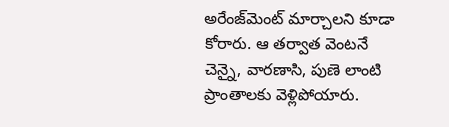అరేంజ్‌మెంట్ మార్చాలని కూడా కోరారు. ఆ తర్వాత వెంటనే చెన్నై, వారణాసి, పుణె లాంటి ప్రాంతాలకు వెళ్లిపోయారు.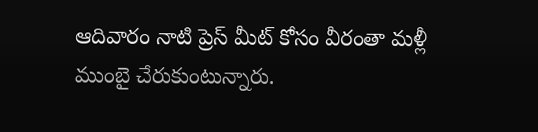ఆదివారం నాటి ప్రెస్ మీట్ కోసం వీరంతా మళ్లీ ముంబై చేరుకుంటున్నారు.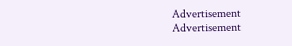Advertisement
Advertisement